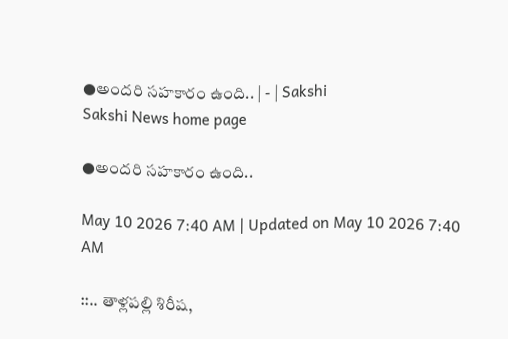●అందరి సహకారం ఉంది.. | - | Sakshi
Sakshi News home page

●అందరి సహకారం ఉంది..

May 10 2026 7:40 AM | Updated on May 10 2026 7:40 AM

::.. తాళ్లపల్లి శిరీష,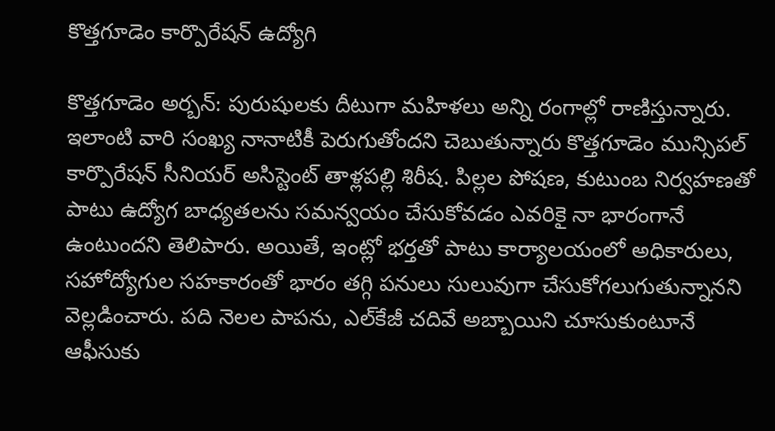కొత్తగూడెం కార్పొరేషన్‌ ఉద్యోగి

కొత్తగూడెం అర్బన్‌: పురుషులకు దీటుగా మహిళలు అన్ని రంగాల్లో రాణిస్తున్నారు. ఇలాంటి వారి సంఖ్య నానాటికీ పెరుగుతోందని చెబుతున్నారు కొత్తగూడెం మున్సిపల్‌ కార్పొరేషన్‌ సీనియర్‌ అసిస్టెంట్‌ తాళ్లపల్లి శిరీష. పిల్లల పోషణ, కుటుంబ నిర్వహణతో పాటు ఉద్యోగ బాధ్యతలను సమన్వయం చేసుకోవడం ఎవరికై నా భారంగానే ఉంటుందని తెలిపారు. అయితే, ఇంట్లో భర్తతో పాటు కార్యాలయంలో అధికారులు, సహోద్యోగుల సహకారంతో భారం తగ్గి పనులు సులువుగా చేసుకోగలుగుతున్నానని వెల్లడించారు. పది నెలల పాపను, ఎల్‌కేజీ చదివే అబ్బాయిని చూసుకుంటూనే ఆఫీసుకు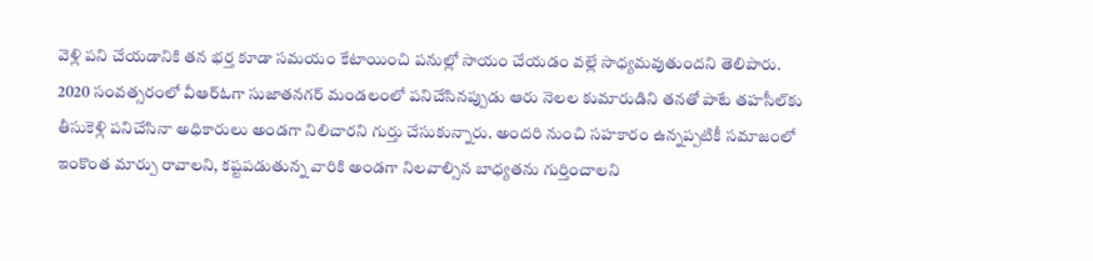వెళ్లి పని చేయడానికి తన భర్త కూడా సమయం కేటాయించి పనుల్లో సాయం చేయడం వల్లే సాధ్యమవుతుందని తెలిపారు. 2020 సంవత్సరంలో వీఆర్‌ఓగా సుజాతనగర్‌ మండలంలో పనిచేసినప్పుడు ఆరు నెలల కుమారుడిని తనతో పాటే తహసీల్‌కు తీసుకెళ్లి పనిచేసినా అధికారులు అండగా నిలిచారని గుర్తు చేసుకున్నారు. అందరి నుంచి సహకారం ఉన్నప్పటికీ సమాజంలో ఇంకొంత మార్పు రావాలని, కష్టపడుతున్న వారికి అండగా నిలవాల్సిన బాధ్యతను గుర్తించాలని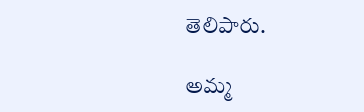తెలిపారు.

అమ్మ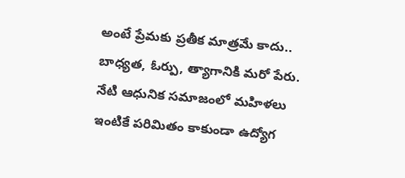అంటే ప్రేమకు ప్రతీక మాత్రమే కాదు.. బాధ్యత, ఓర్పు, త్యాగానికి మరో పేరు. నేటి ఆధునిక సమాజంలో మహిళలు ఇంటికే పరిమితం కాకుండా ఉద్యోగ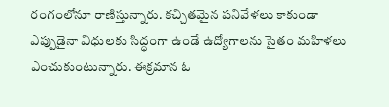రంగంలోనూ రాణిస్తున్నారు. కచ్చితమైన పనివేళలు కాకుండా ఎప్పుడైనా విధులకు సిద్ధంగా ఉండే ఉద్యోగాలను సైతం మహిళలు ఎంచుకుంటున్నారు. ఈక్రమాన ఓ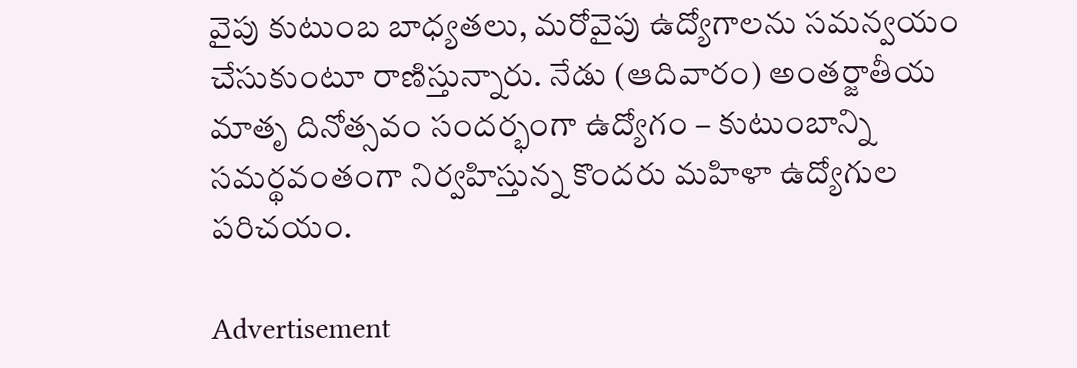వైపు కుటుంబ బాధ్యతలు, మరోవైపు ఉద్యోగాలను సమన్వయం చేసుకుంటూ రాణిస్తున్నారు. నేడు (ఆదివారం) అంతర్జాతీయ మాతృ దినోత్సవం సందర్భంగా ఉద్యోగం – కుటుంబాన్ని సమర్థవంతంగా నిర్వహిస్తున్న కొందరు మహిళా ఉద్యోగుల పరిచయం.

Advertisement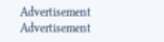Advertisement
Advertisement